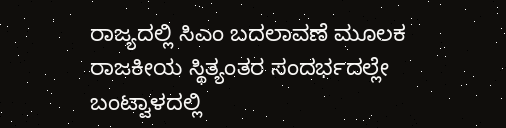ರಾಜ್ಯದಲ್ಲಿ ಸಿಎಂ ಬದಲಾವಣೆ ಮೂಲಕ ರಾಜಕೀಯ ಸ್ಥಿತ್ಯಂತರ ಸಂದರ್ಭದಲ್ಲೇ ಬಂಟ್ವಾಳದಲ್ಲಿ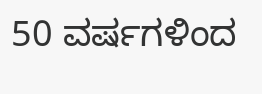50 ವರ್ಷಗಳಿಂದ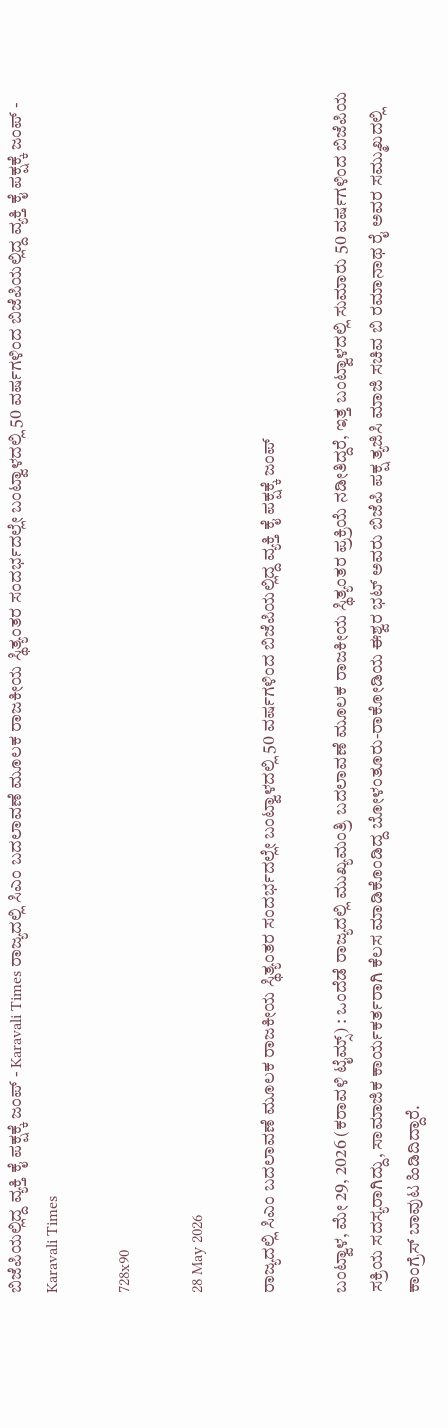ಬಿಜೆಪಿಯಲ್ಲಿದ್ದ ವ್ಯಕ್ತಿ ಕೈ ಪಕ್ಷಕ್ಕೆ ಜಂಪ್ - Karavali Times ರಾಜ್ಯದಲ್ಲಿ ಸಿಎಂ ಬದಲಾವಣೆ ಮೂಲಕ ರಾಜಕೀಯ ಸ್ಥಿತ್ಯಂತರ ಸಂದರ್ಭದಲ್ಲೇ ಬಂಟ್ವಾಳದಲ್ಲಿ 50 ವರ್ಷಗಳಿಂದ ಬಿಜೆಪಿಯಲ್ಲಿದ್ದ ವ್ಯಕ್ತಿ ಕೈ ಪಕ್ಷಕ್ಕೆ ಜಂಪ್ - Karavali Times

728x90

28 May 2026

ರಾಜ್ಯದಲ್ಲಿ ಸಿಎಂ ಬದಲಾವಣೆ ಮೂಲಕ ರಾಜಕೀಯ ಸ್ಥಿತ್ಯಂತರ ಸಂದರ್ಭದಲ್ಲೇ ಬಂಟ್ವಾಳದಲ್ಲಿ 50 ವರ್ಷಗಳಿಂದ ಬಿಜೆಪಿಯಲ್ಲಿದ್ದ ವ್ಯಕ್ತಿ ಕೈ ಪಕ್ಷಕ್ಕೆ ಜಂಪ್

ಬಂಟ್ವಾಳ, ಮೇ 29, 2026 (ಕರಾವಳಿ ಟೈಮ್ಸ್) : ಒಂದೆಡೆ ರಾಜ್ಯದಲ್ಲಿ ಮುಖ್ಯಮಂತ್ರಿ ಬದಲಾವಣೆ ಮೂಲಕ ರಾಜಕೀಯ ಸ್ಥಿತ್ಯಂತರ ಪ್ರಕ್ರಿಯೆ ನಡೀತಿದ್ದರೆ, ಇತ್ತ ಬಂಟ್ವಾಳದಲ್ಲಿ ಸುಮಾರು 50 ವರ್ಷಗಳಿಂದ ಬಿಜೆಪಿಯ ಸಕ್ರಿಯ ಸದಸ್ಯರಾಗಿದ್ದು, ಸಾಮಾಜಿಕ ಕಾರ್ಯಕರ್ತರಾಗಿ ಕೆಲಸ ಮಾಡಿಕೊಂಡಿದ್ದ ಬೋಳಂತೂರು-ರಾಕೋಡಿಯ ಈಶ್ವರ ಭಟ್ ಅವರು ಬಿಜೆಪಿ ಪಕ್ಷ ತ್ಯಜಿಸಿ ಮಾಜಿ ಸಚಿವ ಬಿ ರಮಾನಾಥ ರೈ ಅವರ ಸಮ್ಮುಖದಲ್ಲಿ ಕಾಂಗ್ರೆಸ್ ಬಾವುಟ ಹಿಡಿದಿದ್ದಾರೆ.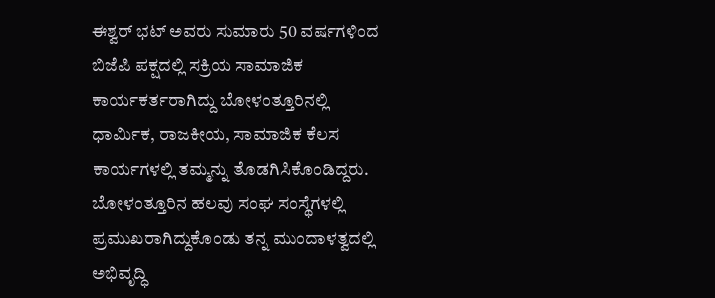ಈಶ್ವರ್ ಭಟ್ ಅವರು ಸುಮಾರು 50 ವರ್ಷಗಳಿಂದ ಬಿಜೆಪಿ ಪಕ್ಷದಲ್ಲಿ ಸಕ್ರಿಯ ಸಾಮಾಜಿಕ ಕಾರ್ಯಕರ್ತರಾಗಿದ್ದು ಬೋಳಂತ್ತೂರಿನಲ್ಲಿ ಧಾರ್ಮಿಕ, ರಾಜಕೀಯ, ಸಾಮಾಜಿಕ ಕೆಲಸ ಕಾರ್ಯಗಳಲ್ಲಿ ತಮ್ಮನ್ನು ತೊಡಗಿಸಿಕೊಂಡಿದ್ದರು. ಬೋಳಂತ್ತೂರಿನ ಹಲವು ಸಂಘ ಸಂಸ್ಥೆಗಳಲ್ಲಿ ಪ್ರಮುಖರಾಗಿದ್ದುಕೊಂಡು ತನ್ನ ಮುಂದಾಳತ್ವದಲ್ಲಿ ಅಭಿವೃದ್ಧಿ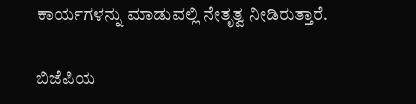ಕಾರ್ಯಗಳನ್ನು ಮಾಡುವಲ್ಲಿ ನೇತೃತ್ವ ನೀಡಿರುತ್ತಾರೆ.

ಬಿಜೆಪಿಯ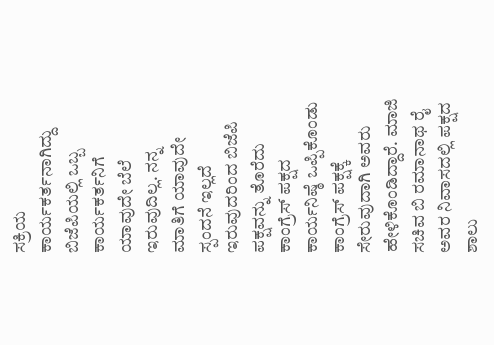ಸಕ್ರಿಯ ಕಾರ್ಯಕರ್ತನಾಗಿದ್ದು ಬಿಜೆಪಿಯಲ್ಲಿ ಒಬ್ಬ ಕಾರ್ಯಕರ್ತನಿಗೆ ಯಾವುದೇ ಬೆಲೆ ಇರುವುದಿಲ್ಲ. ನನ್ನ ಮಾತಿಗೆ ಯಾವುದೇ ಸ್ಪಂದನೆ ಇಲ್ಲದೆ ಇರುವುದರಿಂದ ಬಿಜೆಪಿ ಪಕ್ಷವನ್ನು ತೊರೆದು ಕಾಂಗ್ರೆಸ್ ಪಕ್ಷದ ಕಾರ್ಯನಿಷ್ಠೆ ಒಪ್ಪಿಕೊಂಡು ಕಾಂಗ್ರೆಸ್ ಪಕ್ಷಕ್ಕೆ ಸೇರುವುದಾಗಿ ಅವರು ಹೇಳಿಕೊಂಡಿದ್ದಾರೆ. ಮಾಜಿ ಸಚಿವ ಬಿ ರಮಾನಾಥ ರೈ ಅವರ ನಿವಾಸದಲ್ಲಿ ಪಕ್ಷದ ಶಾಲು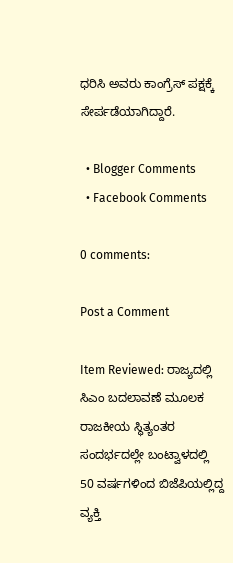ಧರಿಸಿ ಅವರು ಕಾಂಗ್ರೆಸ್ ಪಕ್ಷಕ್ಕೆ ಸೇರ್ಪಡೆಯಾಗಿದ್ದಾರೆ.

  • Blogger Comments
  • Facebook Comments

0 comments:

Post a Comment

Item Reviewed: ರಾಜ್ಯದಲ್ಲಿ ಸಿಎಂ ಬದಲಾವಣೆ ಮೂಲಕ ರಾಜಕೀಯ ಸ್ಥಿತ್ಯಂತರ ಸಂದರ್ಭದಲ್ಲೇ ಬಂಟ್ವಾಳದಲ್ಲಿ 50 ವರ್ಷಗಳಿಂದ ಬಿಜೆಪಿಯಲ್ಲಿದ್ದ ವ್ಯಕ್ತಿ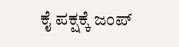ಕೈ ಪಕ್ಷಕ್ಕೆ ಜಂಪ್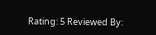Rating: 5 Reviewed By: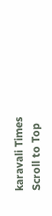karavali Times
Scroll to Top